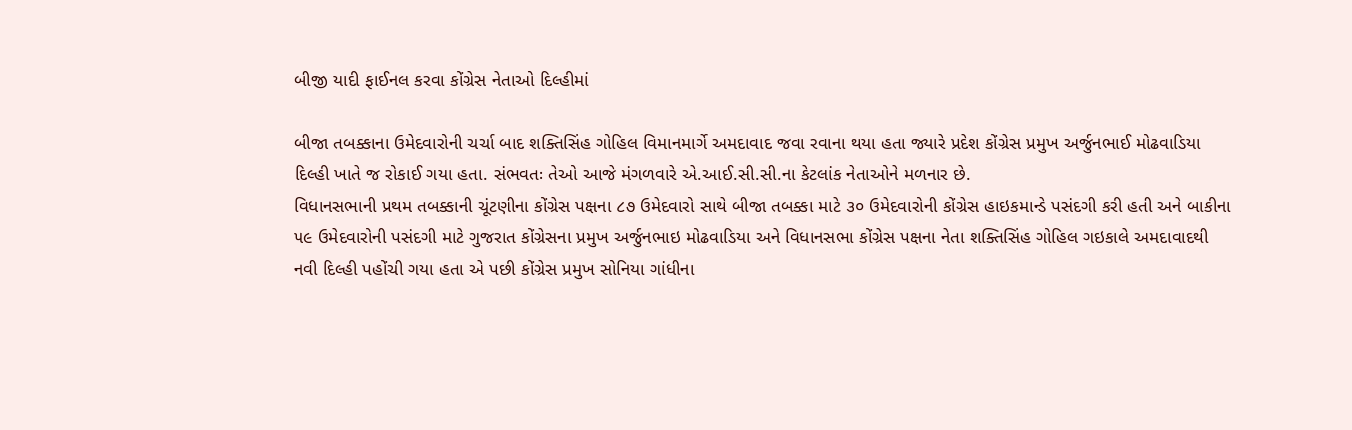બીજી યાદી ફાઈનલ કરવા કોંગ્રેસ નેતાઓ દિલ્હીમાં

બીજા તબક્કાના ઉમેદવારોની ચર્ચા બાદ શક્તિસિંહ ગોહિલ વિમાનમાર્ગે અમદાવાદ જવા રવાના થયા હતા જ્યારે પ્રદેશ કોંગ્રેસ પ્રમુખ અર્જુનભાઈ મોઢવાડિયા દિલ્હી ખાતે જ રોકાઈ ગયા હતા. સંભવતઃ તેઓ આજે મંગળવારે એ.આઈ.સી.સી.ના કેટલાંક નેતાઓને મળનાર છે.
વિધાનસભાની પ્રથમ તબક્કાની ચૂંટણીના કોંગ્રેસ પક્ષના ૮૭ ઉમેદવારો સાથે બીજા તબક્કા માટે ૩૦ ઉમેદવારોની કોંગ્રેસ હાઇકમાન્ડે પસંદગી કરી હતી અને બાકીના ૫૯ ઉમેદવારોની પસંદગી માટે ગુજરાત કોંગ્રેસના પ્રમુખ અર્જુનભાઇ મોઢવાડિયા અને વિધાનસભા કોંગ્રેસ પક્ષના નેતા શક્તિસિંહ ગોહિલ ગઇકાલે અમદાવાદથી નવી દિલ્હી પહોંચી ગયા હતા એ પછી કોંગ્રેસ પ્રમુખ સોનિયા ગાંધીના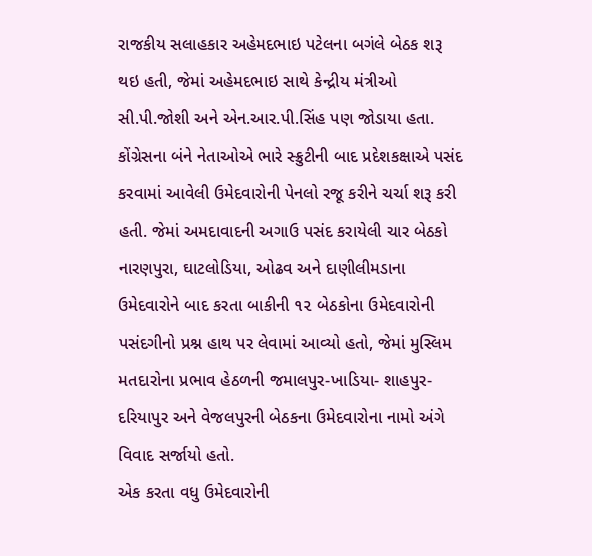રાજકીય સલાહકાર અહેમદભાઇ પટેલના બગંલે બેઠક શરૂ થઇ હતી, જેમાં અહેમદભાઇ સાથે કેન્દ્રીય મંત્રીઓ સી.પી.જોશી અને એન.આર.પી.સિંહ પણ જોડાયા હતા.
કોંગ્રેસના બંને નેતાઓએ ભારે સ્ક્રુટીની બાદ પ્રદેશકક્ષાએ પસંદ કરવામાં આવેલી ઉમેદવારોની પેનલો રજૂ કરીને ચર્ચા શરૂ કરી હતી. જેમાં અમદાવાદની અગાઉ પસંદ કરાયેલી ચાર બેઠકો નારણપુરા, ઘાટલોડિયા, ઓઢવ અને દાણીલીમડાના ઉમેદવારોને બાદ કરતા બાકીની ૧૨ બેઠકોના ઉમેદવારોની પસંદગીનો પ્રશ્ન હાથ પર લેવામાં આવ્યો હતો, જેમાં મુસ્લિમ મતદારોના પ્રભાવ હેઠળની જમાલપુર-ખાડિયા- શાહપુર-દરિયાપુર અને વેજલપુરની બેઠકના ઉમેદવારોના નામો અંગે વિવાદ સર્જાયો હતો.
એક કરતા વધુ ઉમેદવારોની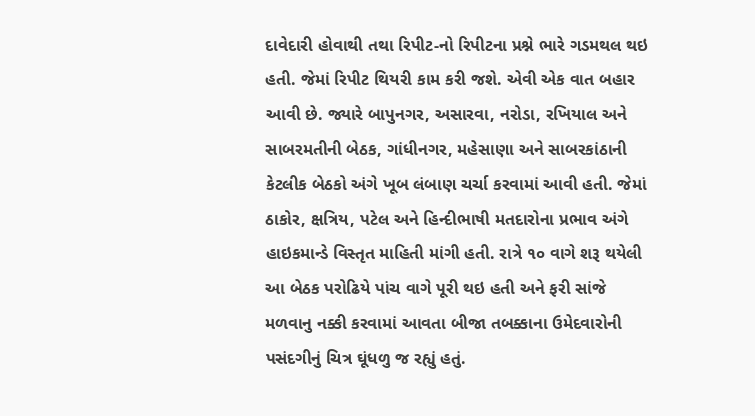દાવેદારી હોવાથી તથા રિપીટ-નો રિપીટના પ્રશ્ને ભારે ગડમથલ થઇ હતી. જેમાં રિપીટ થિયરી કામ કરી જશે. એવી એક વાત બહાર આવી છે. જ્યારે બાપુનગર, અસારવા, નરોડા, રખિયાલ અને સાબરમતીની બેઠક, ગાંધીનગર, મહેસાણા અને સાબરકાંઠાની કેટલીક બેઠકો અંગે ખૂબ લંબાણ ચર્ચા કરવામાં આવી હતી. જેમાં ઠાકોર, ક્ષત્રિય, પટેલ અને હિન્દીભાષી મતદારોના પ્રભાવ અંગે હાઇકમાન્ડે વિસ્તૃત માહિતી માંગી હતી. રાત્રે ૧૦ વાગે શરૂ થયેલી આ બેઠક પરોઢિયે પાંચ વાગે પૂરી થઇ હતી અને ફરી સાંજે મળવાનુ નક્કી કરવામાં આવતા બીજા તબક્કાના ઉમેદવારોની પસંદગીનું ચિત્ર ઘૂંધળુ જ રહ્યું હતું.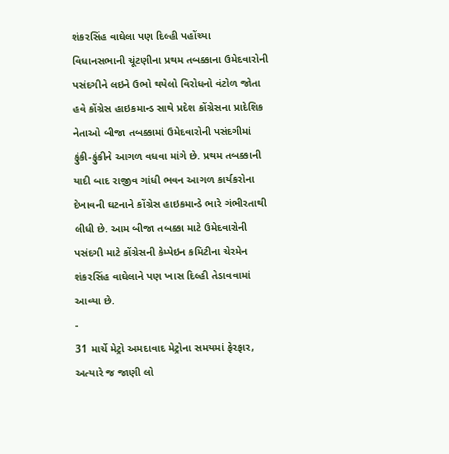શંકરસિંહ વાઘેલા પણ દિલ્હી પહોંચ્યા
વિધાનસભાની ચૂંટણીના પ્રથમ તબક્કાના ઉમેદવારોની પસંદગીને લઇને ઉભો થયેલો વિરોધનો વંટોળ જોતા હવે કોંગ્રેસ હાઇકમાન્ડ સાથે પ્રદેશ કોંગ્રેસના પ્રાદેશિક નેતાઓ બીજા તબક્કામાં ઉમેદવારોની પસંદગીમાં ફુંકી-ફુંકીને આગળ વધવા માંગે છે. પ્રથમ તબક્કાની યાદી બાદ રાજીવ ગાંધી ભવન આગળ કાર્યકરોના દેખાવની ઘટનાને કોંગ્રેસ હાઇકમાન્ડે ભારે ગંભીરતાથી લીધી છે. આમ બીજા તબક્કા માટે ઉમેદવારોની પસંદગી માટે કોંગ્રેસની કેમ્પેઇન કમિટીના ચેરમેન શંકરસિંહ વાઘેલાને પણ ખાસ દિલ્હી તેડાવવામાં આવ્યા છે.
-
31 માર્ચે મેટ્રો અમદાવાદ મેટ્રોના સમયમાં ફેરફાર, અત્યારે જ જાણી લો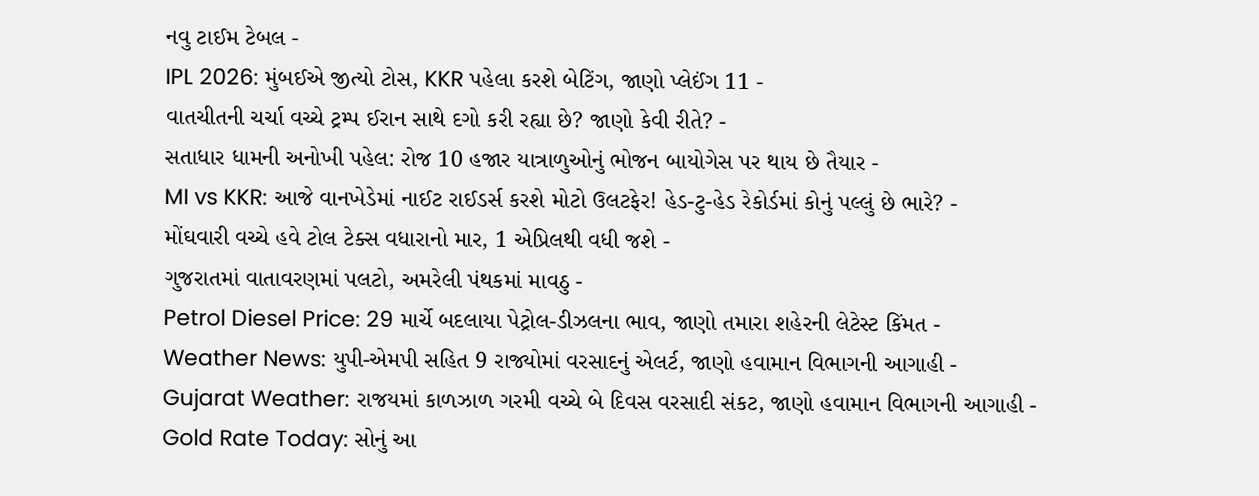નવુ ટાઈમ ટેબલ -
IPL 2026: મુંબઈએ જીત્યો ટોસ, KKR પહેલા કરશે બેટિંગ, જાણો પ્લેઈંગ 11 -
વાતચીતની ચર્ચા વચ્ચે ટ્રમ્પ ઈરાન સાથે દગો કરી રહ્યા છે? જાણો કેવી રીતે? -
સતાધાર ધામની અનોખી પહેલ: રોજ 10 હજાર યાત્રાળુઓનું ભોજન બાયોગેસ પર થાય છે તૈયાર -
MI vs KKR: આજે વાનખેડેમાં નાઈટ રાઈડર્સ કરશે મોટો ઉલટફેર! હેડ-ટુ-હેડ રેકોર્ડમાં કોનું પલ્લું છે ભારે? -
મોંઘવારી વચ્ચે હવે ટોલ ટેક્સ વધારાનો માર, 1 એપ્રિલથી વધી જશે -
ગુજરાતમાં વાતાવરણમાં પલટો, અમરેલી પંથકમાં માવઠુ -
Petrol Diesel Price: 29 માર્ચે બદલાયા પેટ્રોલ-ડીઝલના ભાવ, જાણો તમારા શહેરની લેટેસ્ટ કિંમત -
Weather News: યુપી-એમપી સહિત 9 રાજ્યોમાં વરસાદનું એલર્ટ, જાણો હવામાન વિભાગની આગાહી -
Gujarat Weather: રાજયમાં કાળઝાળ ગરમી વચ્ચે બે દિવસ વરસાદી સંકટ, જાણો હવામાન વિભાગની આગાહી -
Gold Rate Today: સોનું આ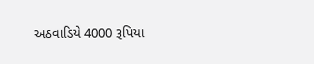અઠવાડિયે 4000 રૂપિયા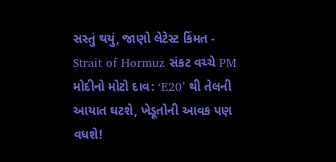સસ્તું થયું, જાણો લેટેસ્ટ કિંમત -
Strait of Hormuz સંકટ વચ્ચે PM મોદીનો મોટો દાવ: ‘E20’ થી તેલની આયાત ઘટશે, ખેડૂતોની આવક પણ વધશે!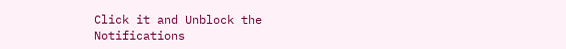Click it and Unblock the Notifications